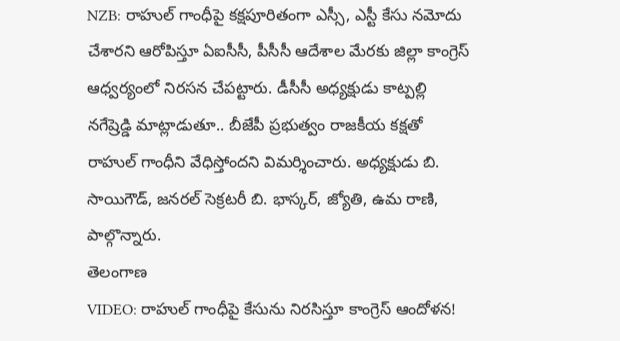NZB: రాహుల్ గాంధీపై కక్షపూరితంగా ఎస్సీ, ఎస్టీ కేసు నమోదు చేశారని ఆరోపిస్తూ ఏఐసీసీ, పీసీసీ ఆదేశాల మేరకు జిల్లా కాంగ్రెస్ ఆధ్వర్యంలో నిరసన చేపట్టారు. డీసీసీ అధ్యక్షుడు కాట్పల్లి నగేష్రెడ్డి మాట్లాడుతూ.. బీజేపీ ప్రభుత్వం రాజకీయ కక్షతో రాహుల్ గాంధీని వేధిస్తోందని విమర్శించారు. అధ్యక్షుడు బి. సాయిగౌడ్, జనరల్ సెక్రటరీ బి. భాస్కర్, జ్యోతి, ఉమ రాణి, పాల్గొన్నారు.
తెలంగాణ
VIDEO: రాహుల్ గాంధీపై కేసును నిరసిస్తూ కాంగ్రెస్ ఆందోళన!